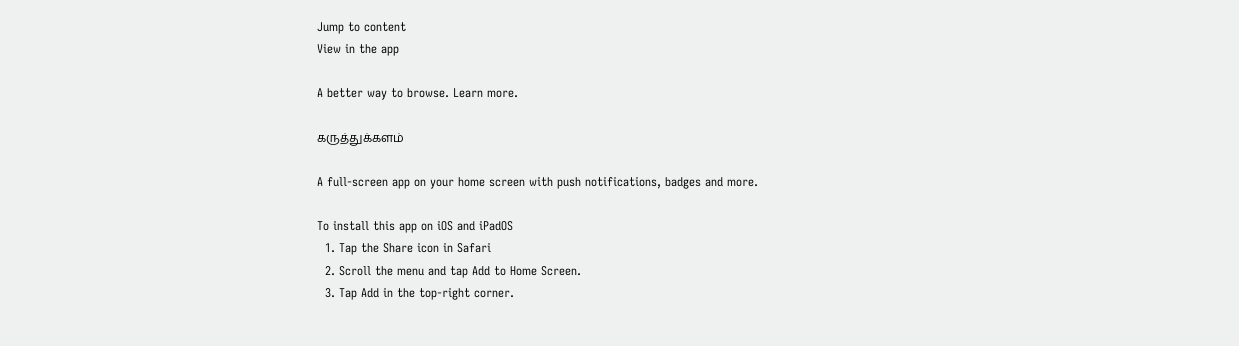Jump to content
View in the app

A better way to browse. Learn more.

கருத்துக்களம்

A full-screen app on your home screen with push notifications, badges and more.

To install this app on iOS and iPadOS
  1. Tap the Share icon in Safari
  2. Scroll the menu and tap Add to Home Screen.
  3. Tap Add in the top-right corner.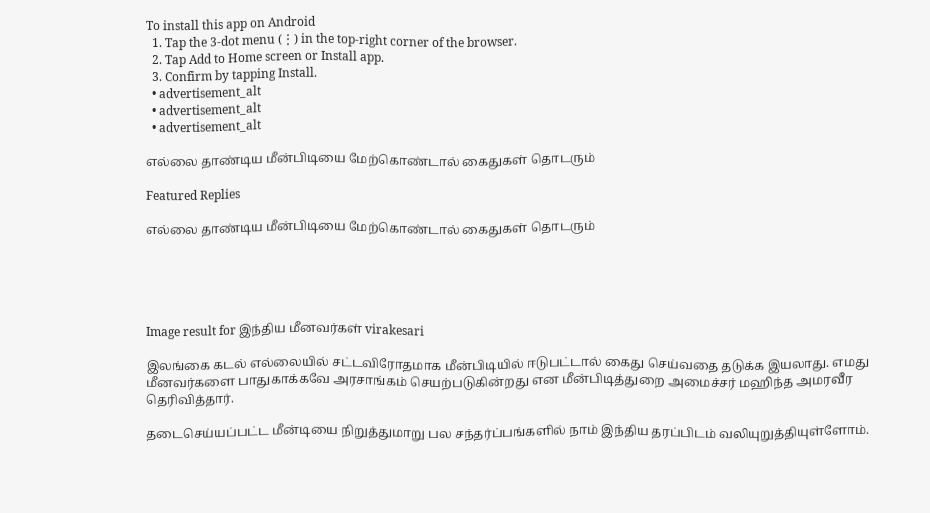To install this app on Android
  1. Tap the 3-dot menu (⋮) in the top-right corner of the browser.
  2. Tap Add to Home screen or Install app.
  3. Confirm by tapping Install.
  • advertisement_alt
  • advertisement_alt
  • advertisement_alt

எல்லை தாண்டிய மீன்பிடியை மேற்கொண்டால் கைதுகள் தொடரும்

Featured Replies

எல்லை தாண்டிய மீன்பிடியை மேற்கொண்டால் கைதுகள் தொடரும்





Image result for இந்திய மீனவர்கள் virakesari

இலங்கை கடல் எல்லையில் சட்டவிரோதமாக மீன்பிடியில் ஈடுபட்டால் கைது செய்வதை தடுக்க இயலாது. எமது மீனவர்களை பாதுகாக்கவே அரசாங்கம் செயற்படுகின்றது என மீன்பிடித்துறை அமைச்சர் மஹிந்த அமரவீர தெரிவித்தார்.

தடைசெய்யப்பட்ட மீன்டியை நிறுத்துமாறு பல சந்தர்ப்பங்களில் நாம் இந்திய தரப்பிடம் வலியுறுத்தியுள்ளோம்.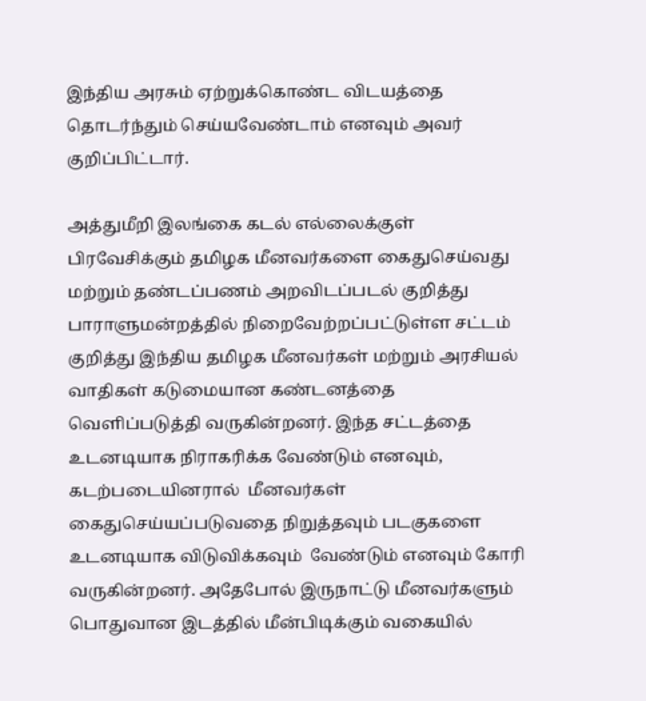இந்திய அரசும் ஏற்றுக்கொண்ட விடயத்தை தொடர்ந்தும் செய்யவேண்டாம் எனவும் அவர் குறிப்பிட்டார்.

அத்துமீறி இலங்கை கடல் எல்லைக்குள் பிரவேசிக்கும் தமிழக மீனவர்களை கைதுசெய்வது மற்றும் தண்டப்பணம் அறவிடப்படல் குறித்து  பாராளுமன்றத்தில் நிறைவேற்றப்பட்டுள்ள சட்டம் குறித்து இந்திய தமிழக மீனவர்கள் மற்றும் அரசியல் வாதிகள் கடுமையான கண்டனத்தை வெளிப்படுத்தி வருகின்றனர். இந்த சட்டத்தை உடனடியாக நிராகரிக்க வேண்டும் எனவும், கடற்படையினரால்  மீனவர்கள் கைதுசெய்யப்படுவதை நிறுத்தவும் படகுகளை உடனடியாக விடுவிக்கவும்  வேண்டும் எனவும் கோரி வருகின்றனர். அதேபோல் இருநாட்டு மீனவர்களும் பொதுவான இடத்தில் மீன்பிடிக்கும் வகையில்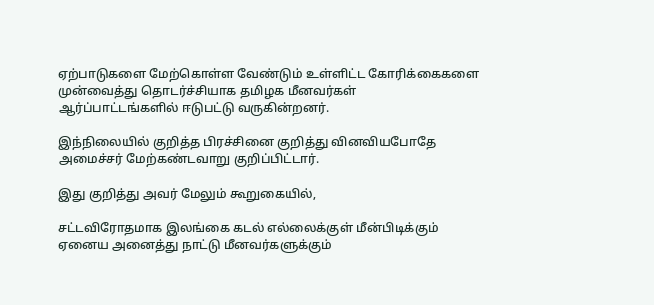ஏற்பாடுகளை மேற்கொள்ள வேண்டும் உள்ளிட்ட கோரிக்கைகளை முன்வைத்து தொடர்ச்சியாக தமிழக மீனவர்கள் ஆர்ப்பாட்டங்களில் ஈடுபட்டு வருகின்றனர்.

இந்நிலையில் குறித்த பிரச்சினை குறித்து வினவியபோதே அமைச்சர் மேற்கண்டவாறு குறிப்பிட்டார்.

இது குறித்து அவர் மேலும் கூறுகையில்,

சட்டவிரோதமாக இலங்கை கடல் எல்லைக்குள் மீன்பிடிக்கும் ஏனைய அனைத்து நாட்டு மீனவர்களுக்கும்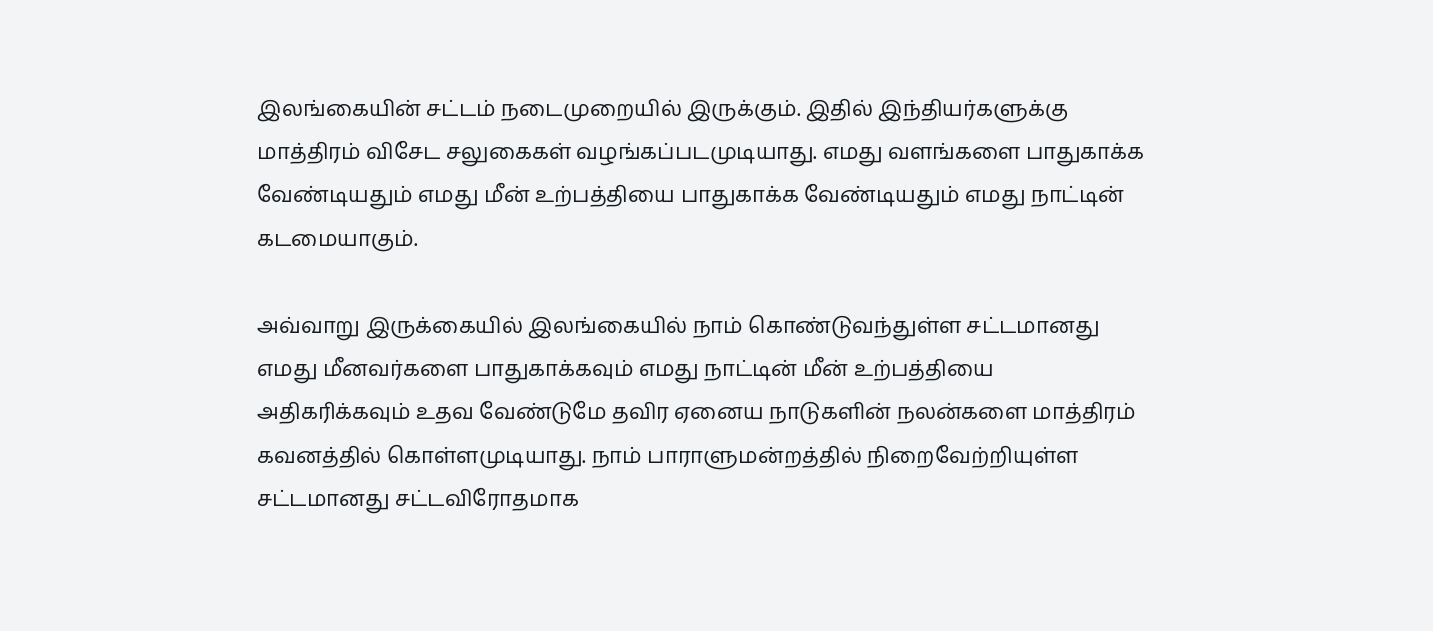இலங்கையின் சட்டம் நடைமுறையில் இருக்கும். இதில் இந்தியர்களுக்கு மாத்திரம் விசேட சலுகைகள் வழங்கப்படமுடியாது. எமது வளங்களை பாதுகாக்க வேண்டியதும் எமது மீன் உற்பத்தியை பாதுகாக்க வேண்டியதும் எமது நாட்டின் கடமையாகும்.

அவ்வாறு இருக்கையில் இலங்கையில் நாம் கொண்டுவந்துள்ள சட்டமானது எமது மீனவர்களை பாதுகாக்கவும் எமது நாட்டின் மீன் உற்பத்தியை அதிகரிக்கவும் உதவ வேண்டுமே தவிர ஏனைய நாடுகளின் நலன்களை மாத்திரம் கவனத்தில் கொள்ளமுடியாது. நாம் பாராளுமன்றத்தில் நிறைவேற்றியுள்ள சட்டமானது சட்டவிரோதமாக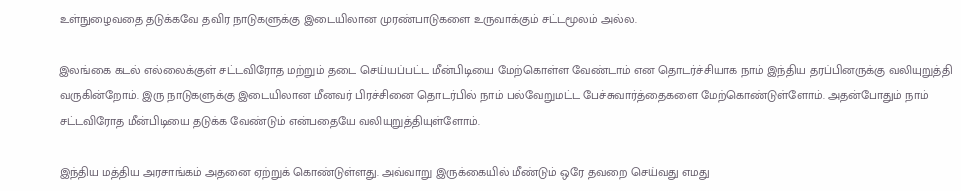உள்நுழைவதை தடுக்கவே தவிர நாடுகளுக்கு இடையிலான முரண்பாடுகளை உருவாக்கும் சட்டமூலம் அல்ல.

இலங்கை கடல் எல்லைக்குள் சட்டவிரோத மற்றும் தடை செய்யப்பட்ட மீன்பிடியை மேற்கொள்ள வேண்டாம் என தொடர்ச்சியாக நாம் இந்திய தரப்பினருக்கு வலியுறுத்தி வருகின்றோம். இரு நாடுகளுக்கு இடையிலான மீனவர் பிரச்சினை தொடர்பில் நாம் பல்வேறுமட்ட பேச்சுவார்த்தைகளை மேற்கொண்டுள்ளோம். அதன்போதும் நாம் சட்டவிரோத மீன்பிடியை தடுக்க வேண்டும் என்பதையே வலியுறுத்தியுள்ளோம்.

இந்திய மத்திய அரசாங்கம் அதனை ஏற்றுக் கொண்டுள்ளது. அவ்வாறு இருக்கையில் மீண்டும் ஒரே தவறை செய்வது எமது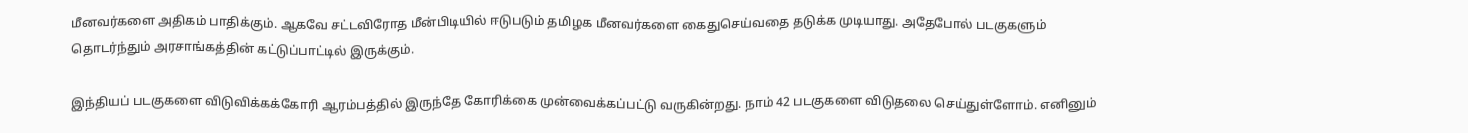மீனவர்களை அதிகம் பாதிக்கும். ஆகவே சட்டவிரோத மீன்பிடியில் ஈடுபடும் தமிழக மீனவர்களை கைதுசெய்வதை தடுக்க முடியாது. அதேபோல் படகுகளும் தொடர்ந்தும் அரசாங்கத்தின் கட்டுப்பாட்டில் இருக்கும்.

இந்தியப் படகுகளை விடுவிக்கக்கோரி ஆரம்பத்தில் இருந்தே கோரிக்கை முன்வைக்கப்பட்டு வருகின்றது. நாம் 42 படகுகளை விடுதலை செய்துள்ளோம். எனினும்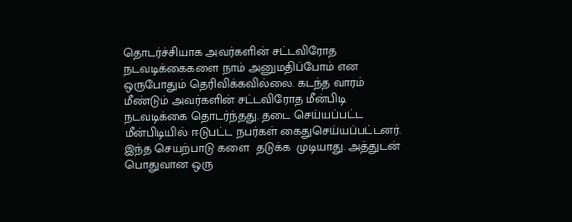தொடர்ச்சியாக அவர்களின் சட்டவிரோத நடவடிக்கைகளை நாம் அனுமதிப்போம் என ஒருபோதும் தெரிவிக்கவில்லை. கடந்த வாரம் மீண்டும் அவர்களின் சட்டவிரோத மீன்பிடி நடவடிக்கை தொடர்ந்தது. தடை செய்யப்பட்ட மீன்பிடியில் ஈடுபட்ட நபர்கள் கைதுசெய்யப்பட்டனர். இந்த செயற்பாடு களை  தடுக்க  முடியாது. அத்துடன் பொதுவான ஒரு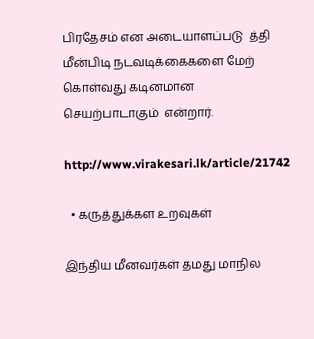பிரதேசம் என அடையாளப்படு  த்தி மீன்பிடி நடவடிக்கைகளை மேற் கொள்வது கடினமான செயற்பாடாகும்  என்றார்.

http://www.virakesari.lk/article/21742

  • கருத்துக்கள உறவுகள்

இந்திய மீனவர்கள் தமது மாநில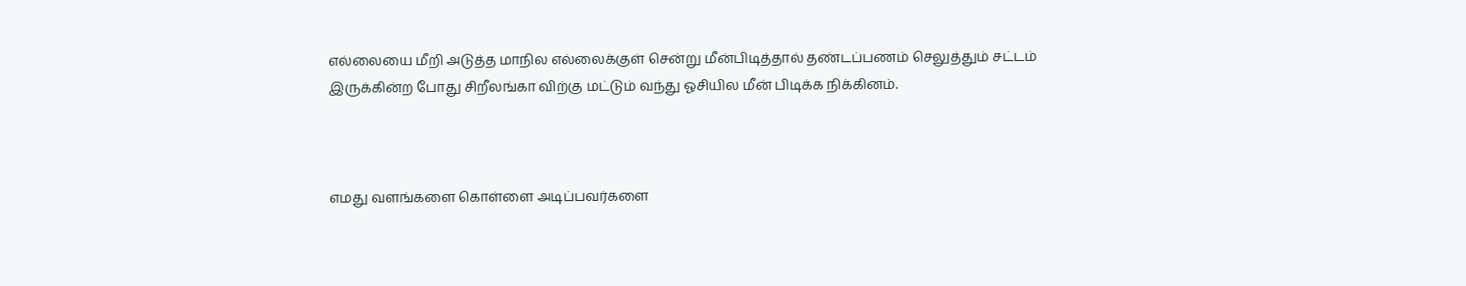எல்லையை மீறி அடுத்த மாநில எல்லைக்குள் சென்று மீன்பிடித்தால் தண்டப்பணம் செலுத்தும் சட்டம் இருக்கின்ற போது சிறீலங்கா விற்கு மட்டும் வந்து ஓசியில மீன் பிடிக்க நிக்கினம்.



எமது வளங்களை கொள்ளை அடிப்பவர்களை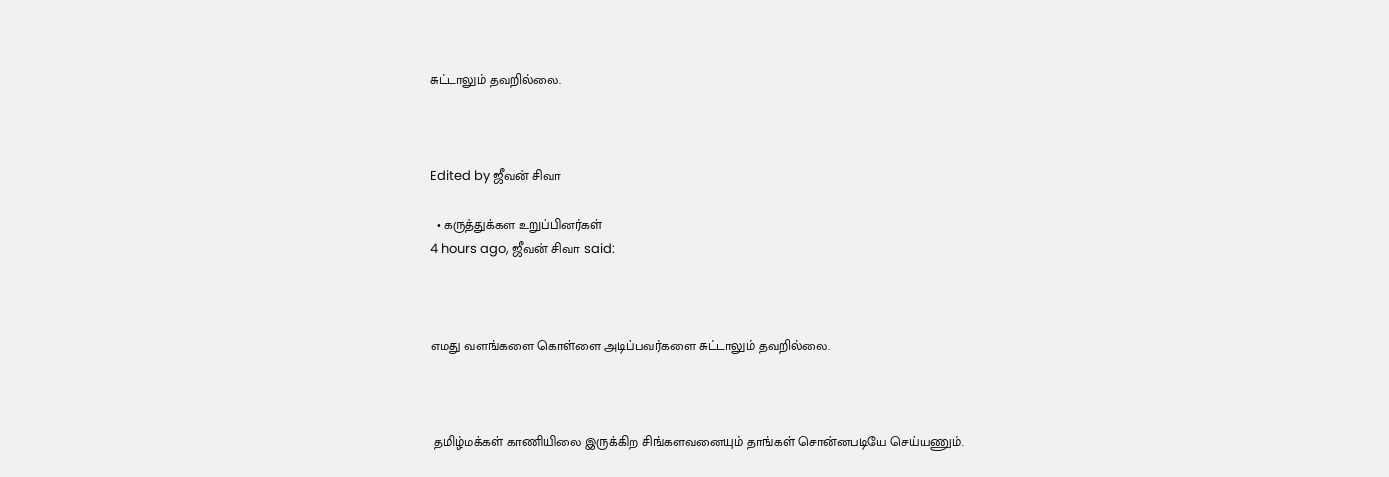சுட்டாலும் தவறில்லை.



Edited by ஜீவன் சிவா

  • கருத்துக்கள உறுப்பினர்கள்
4 hours ago, ஜீவன் சிவா said:



எமது வளங்களை கொள்ளை அடிப்பவர்களை சுட்டாலும் தவறில்லை.



 தமிழ்மக்கள் காணியிலை இருக்கிற சிங்களவனையும் தாங்கள் சொன்னபடியே செய்யணும்.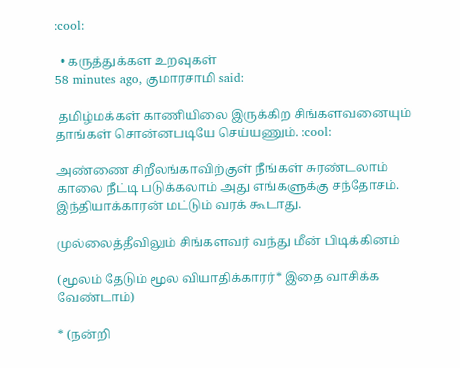:cool:

  • கருத்துக்கள உறவுகள்
58 minutes ago, குமாரசாமி said:

 தமிழ்மக்கள் காணியிலை இருக்கிற சிங்களவனையும் தாங்கள் சொன்னபடியே செய்யணும். :cool:

அண்ணை சிறீலங்காவிற்குள் நீங்கள் சுரண்டலாம் காலை நீட்டி படுக்கலாம் அது எங்களுக்கு சந்தோசம். இந்தியாக்காரன் மட்டும் வரக் கூடாது.

முல்லைத்தீவிலும் சிங்களவர் வந்து மீன் பிடிக்கினம்

(மூலம் தேடும் மூல வியாதிக்காரர்* இதை வாசிக்க வேண்டாம்)

* (நன்றி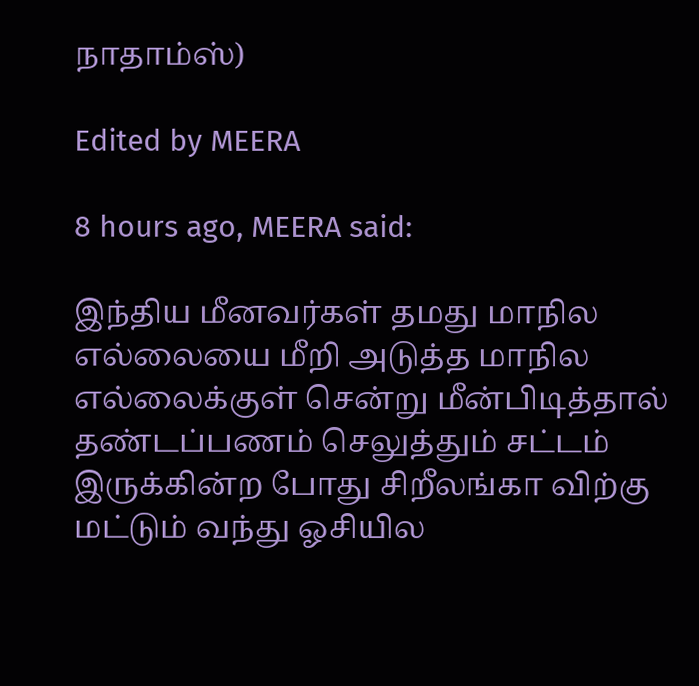நாதாம்ஸ்)

Edited by MEERA

8 hours ago, MEERA said:

இந்திய மீனவர்கள் தமது மாநில எல்லையை மீறி அடுத்த மாநில எல்லைக்குள் சென்று மீன்பிடித்தால் தண்டப்பணம் செலுத்தும் சட்டம் இருக்கின்ற போது சிறீலங்கா விற்கு மட்டும் வந்து ஓசியில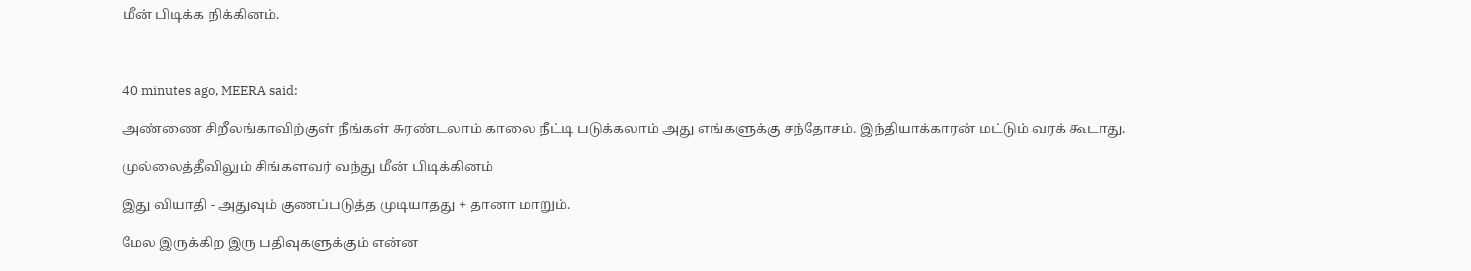மீன் பிடிக்க நிக்கினம்.



40 minutes ago, MEERA said:

அண்ணை சிறீலங்காவிற்குள் நீங்கள் சுரண்டலாம் காலை நீட்டி படுக்கலாம் அது எங்களுக்கு சந்தோசம். இந்தியாக்காரன் மட்டும் வரக் கூடாது.

முல்லைத்தீவிலும் சிங்களவர் வந்து மீன் பிடிக்கினம்

இது வியாதி - அதுவும் குணப்படுத்த முடியாதது + தானா மாறும்.

மேல இருக்கிற இரு பதிவுகளுக்கும் என்ன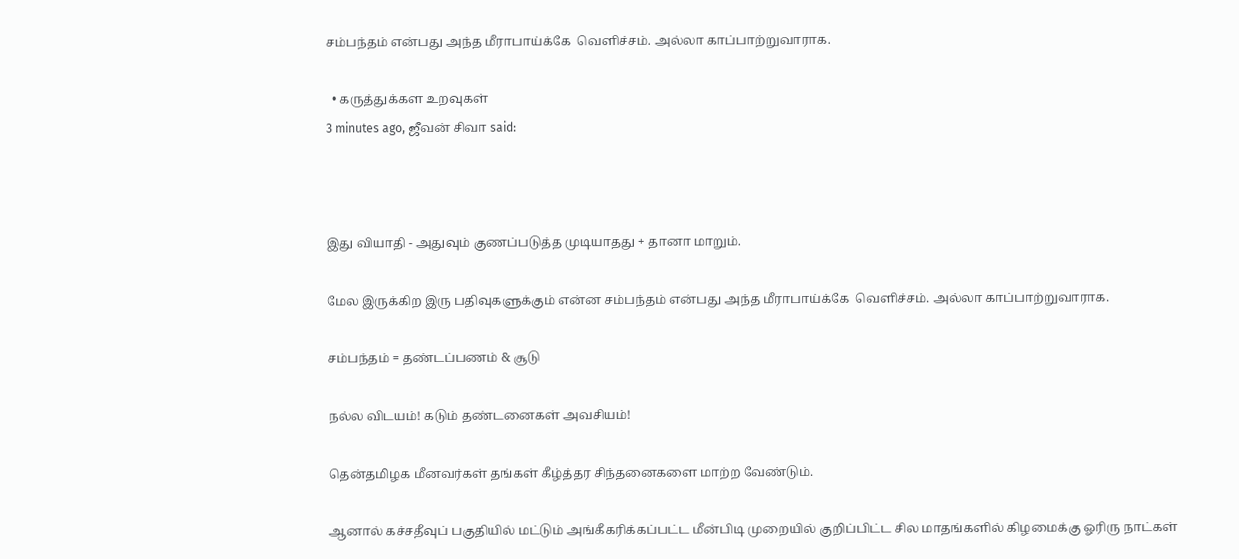சம்பந்தம் என்பது அந்த மீராபாய்க்கே  வெளிச்சம். அல்லா காப்பாற்றுவாராக.

  • கருத்துக்கள உறவுகள்
3 minutes ago, ஜீவன் சிவா said:



இது வியாதி - அதுவும் குணப்படுத்த முடியாதது + தானா மாறும்.

மேல இருக்கிற இரு பதிவுகளுக்கும் என்ன சம்பந்தம் என்பது அந்த மீராபாய்க்கே  வெளிச்சம். அல்லா காப்பாற்றுவாராக.

சம்பந்தம் = தண்டப்பணம் & சூடு

நல்ல விடயம்! கடும் தண்டனைகள் அவசியம்!

தென்தமிழக மீனவர்கள் தங்கள் கீழ்த்தர சிந்தனைகளை மாற்ற வேண்டும்.

ஆனால் கச்சதீவுப் பகுதியில் மட்டும் அங்கீகரிக்கப்பட்ட மீன்பிடி முறையில் குறிப்பிட்ட சில மாதங்களில் கிழமைக்கு ஓரிரு நாட்கள்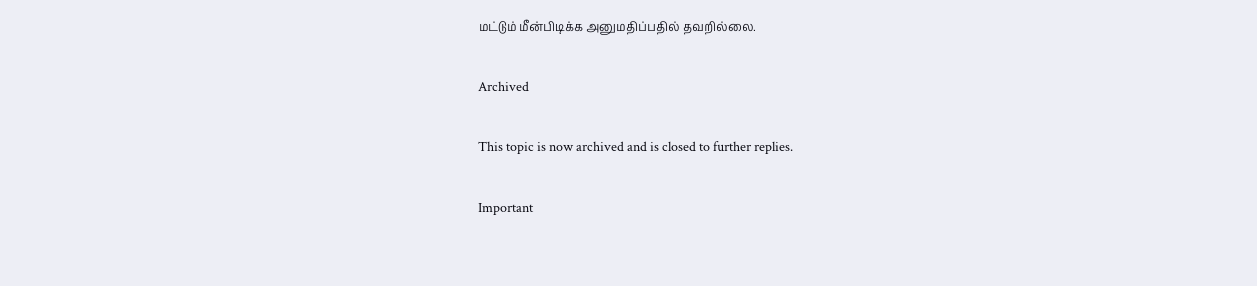மட்டும் மீன்பிடிக்க அனுமதிப்பதில் தவறில்லை.

Archived

This topic is now archived and is closed to further replies.

Important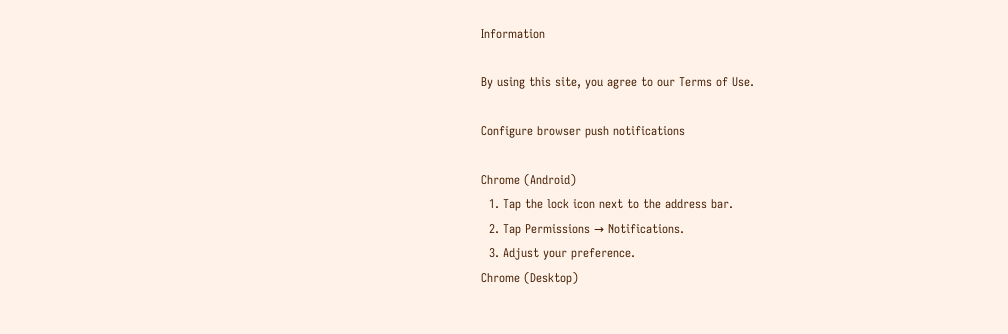Information

By using this site, you agree to our Terms of Use.

Configure browser push notifications

Chrome (Android)
  1. Tap the lock icon next to the address bar.
  2. Tap Permissions → Notifications.
  3. Adjust your preference.
Chrome (Desktop)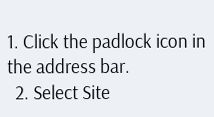1. Click the padlock icon in the address bar.
  2. Select Site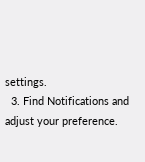settings.
  3. Find Notifications and adjust your preference.